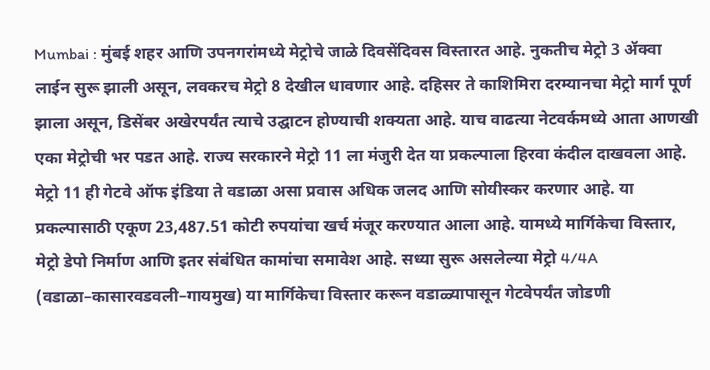Mumbai : मुंबई शहर आणि उपनगरांमध्ये मेट्रोचे जाळे दिवसेंदिवस विस्तारत आहे. नुकतीच मेट्रो 3 ॲक्वा लाईन सुरू झाली असून, लवकरच मेट्रो 8 देखील धावणार आहे. दहिसर ते काशिमिरा दरम्यानचा मेट्रो मार्ग पूर्ण झाला असून, डिसेंबर अखेरपर्यंत त्याचे उद्घाटन होण्याची शक्यता आहे. याच वाढत्या नेटवर्कमध्ये आता आणखी एका मेट्रोची भर पडत आहे. राज्य सरकारने मेट्रो 11 ला मंजुरी देत या प्रकल्पाला हिरवा कंदील दाखवला आहे.
मेट्रो 11 ही गेटवे ऑफ इंडिया ते वडाळा असा प्रवास अधिक जलद आणि सोयीस्कर करणार आहे. या प्रकल्पासाठी एकूण 23,487.51 कोटी रुपयांचा खर्च मंजूर करण्यात आला आहे. यामध्ये मार्गिकेचा विस्तार, मेट्रो डेपो निर्माण आणि इतर संबंधित कामांचा समावेश आहे. सध्या सुरू असलेल्या मेट्रो 4/4A (वडाळा–कासारवडवली–गायमुख) या मार्गिकेचा विस्तार करून वडाळ्यापासून गेटवेपर्यंत जोडणी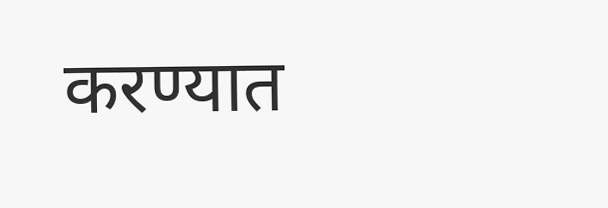करण्यात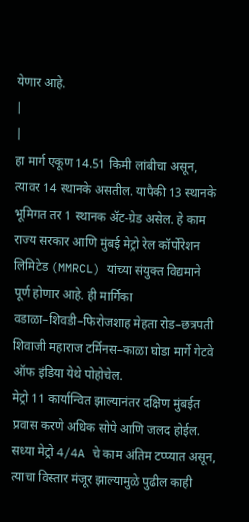येणार आहे.
|
|
हा मार्ग एकूण 14.51 किमी लांबीचा असून, त्यावर 14 स्थानके असतील. यापैकी 13 स्थानके भूमिगत तर 1 स्थानक ॲट-ग्रेड असेल. हे काम राज्य सरकार आणि मुंबई मेट्रो रेल कॉर्पोरेशन लिमिटेड (MMRCL) यांच्या संयुक्त विद्यमाने पूर्ण होणार आहे. ही मार्गिका वडाळा–शिवडी–फिरोजशाह मेहता रोड–छत्रपती शिवाजी महाराज टर्मिनस–काळा घोडा मार्गे गेटवे ऑफ इंडिया येथे पोहोचेल.
मेट्रो 11 कार्यान्वित झाल्यानंतर दक्षिण मुंबईत प्रवास करणे अधिक सोपे आणि जलद होईल. सध्या मेट्रो 4/4A चे काम अंतिम टप्प्यात असून, त्याचा विस्तार मंजूर झाल्यामुळे पुढील काही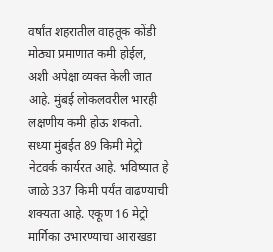वर्षांत शहरातील वाहतूक कोंडी मोठ्या प्रमाणात कमी होईल, अशी अपेक्षा व्यक्त केली जात आहे. मुंबई लोकलवरील भारही लक्षणीय कमी होऊ शकतो.
सध्या मुंबईत 89 किमी मेट्रो नेटवर्क कार्यरत आहे. भविष्यात हे जाळे 337 किमी पर्यंत वाढण्याची शक्यता आहे. एकूण 16 मेट्रो मार्गिका उभारण्याचा आराखडा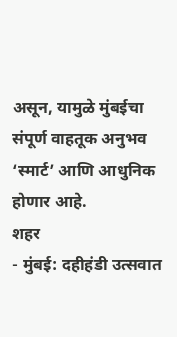असून, यामुळे मुंबईचा संपूर्ण वाहतूक अनुभव ‘स्मार्ट’ आणि आधुनिक होणार आहे.
शहर
- मुंबई: दहीहंडी उत्सवात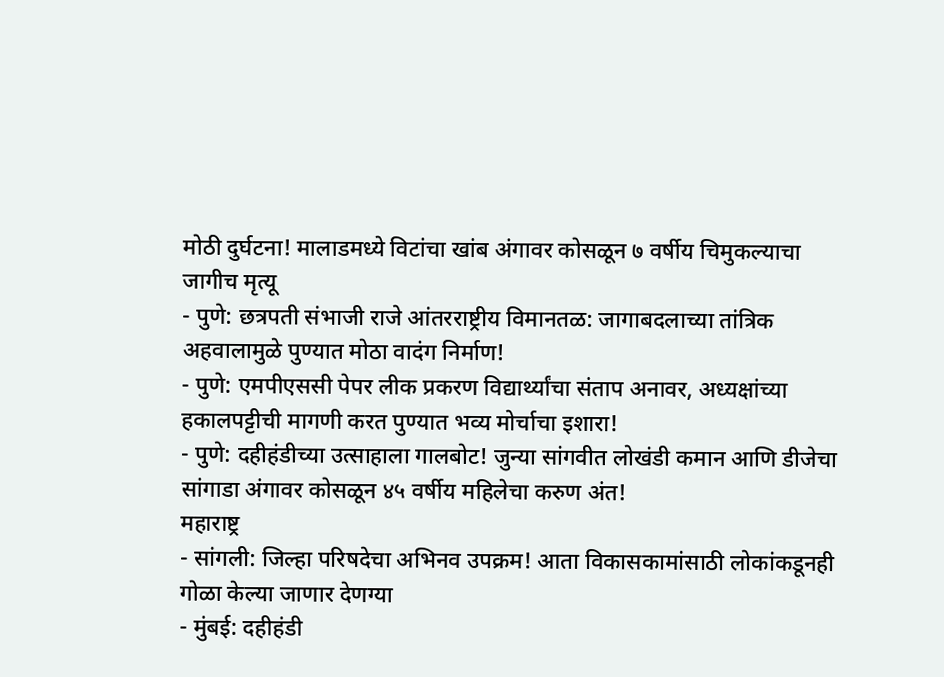मोठी दुर्घटना! मालाडमध्ये विटांचा खांब अंगावर कोसळून ७ वर्षीय चिमुकल्याचा जागीच मृत्यू
- पुणे: छत्रपती संभाजी राजे आंतरराष्ट्रीय विमानतळ: जागाबदलाच्या तांत्रिक अहवालामुळे पुण्यात मोठा वादंग निर्माण!
- पुणे: एमपीएससी पेपर लीक प्रकरण विद्यार्थ्यांचा संताप अनावर, अध्यक्षांच्या हकालपट्टीची मागणी करत पुण्यात भव्य मोर्चाचा इशारा!
- पुणे: दहीहंडीच्या उत्साहाला गालबोट! जुन्या सांगवीत लोखंडी कमान आणि डीजेचा सांगाडा अंगावर कोसळून ४५ वर्षीय महिलेचा करुण अंत!
महाराष्ट्र
- सांगली: जिल्हा परिषदेचा अभिनव उपक्रम! आता विकासकामांसाठी लोकांकडूनही गोळा केल्या जाणार देणग्या
- मुंबई: दहीहंडी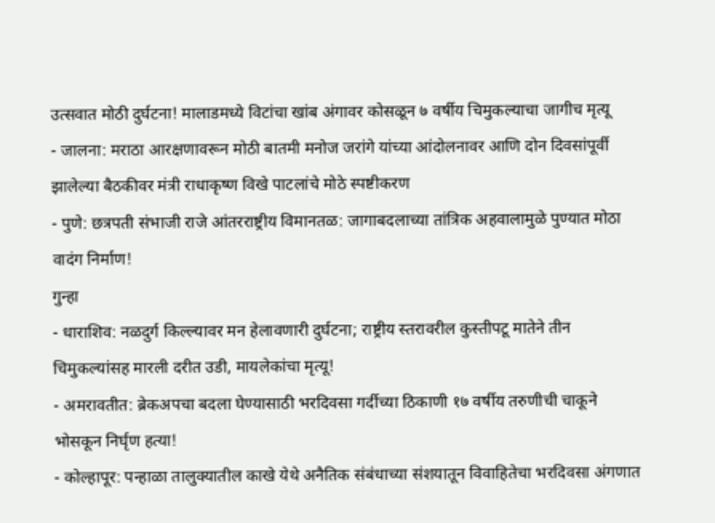उत्सवात मोठी दुर्घटना! मालाडमध्ये विटांचा खांब अंगावर कोसळून ७ वर्षीय चिमुकल्याचा जागीच मृत्यू
- जालना: मराठा आरक्षणावरून मोठी बातमी मनोज जरांगे यांच्या आंदोलनावर आणि दोन दिवसांपूर्वी झालेल्या बैठकीवर मंत्री राधाकृष्ण विखे पाटलांचे मोठे स्पष्टीकरण
- पुणे: छत्रपती संभाजी राजे आंतरराष्ट्रीय विमानतळ: जागाबदलाच्या तांत्रिक अहवालामुळे पुण्यात मोठा वादंग निर्माण!
गुन्हा
- धाराशिव: नळदुर्ग किल्ल्यावर मन हेलावणारी दुर्घटना; राष्ट्रीय स्तरावरील कुस्तीपटू मातेने तीन चिमुकल्यांसह मारली दरीत उडी, मायलेकांचा मृत्यू!
- अमरावतीत: ब्रेकअपचा बदला घेण्यासाठी भरदिवसा गर्दीच्या ठिकाणी १७ वर्षीय तरुणीची चाकूने भोसकून निर्घृण हत्या!
- कोल्हापूर: पन्हाळा तालुक्यातील काखे येथे अनैतिक संबंधाच्या संशयातून विवाहितेचा भरदिवसा अंगणात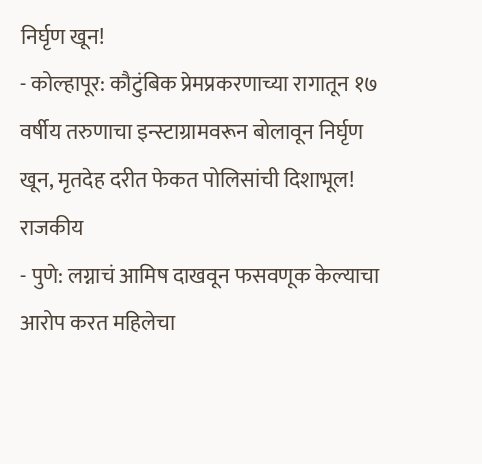निर्घृण खून!
- कोल्हापूर: कौटुंबिक प्रेमप्रकरणाच्या रागातून १७ वर्षीय तरुणाचा इन्स्टाग्रामवरून बोलावून निर्घृण खून, मृतदेह दरीत फेकत पोलिसांची दिशाभूल!
राजकीय
- पुणे: लग्नाचं आमिष दाखवून फसवणूक केल्याचा आरोप करत महिलेचा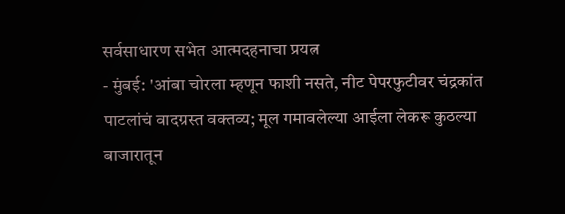सर्वसाधारण सभेत आत्मदहनाचा प्रयत्न
- मुंबई: 'आंबा चोरला म्हणून फाशी नसते, नीट पेपरफुटीवर चंद्रकांत पाटलांचं वादग्रस्त वक्तव्य; मूल गमावलेल्या आईला लेकरू कुठल्या बाजारातून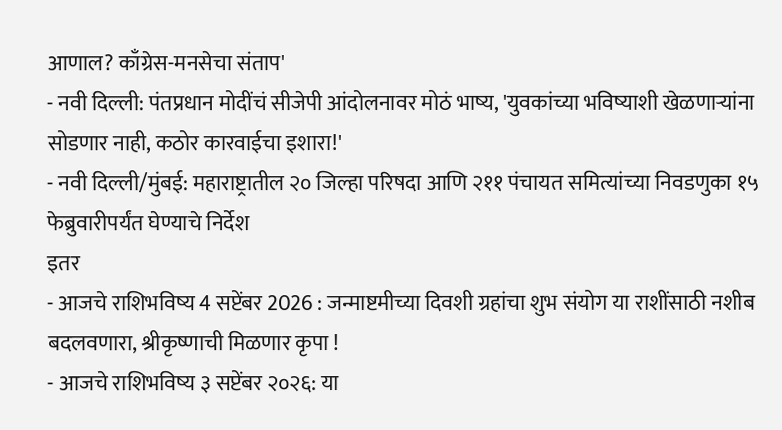आणाल? काँग्रेस-मनसेचा संताप'
- नवी दिल्ली: पंतप्रधान मोदींचं सीजेपी आंदोलनावर मोठं भाष्य, 'युवकांच्या भविष्याशी खेळणाऱ्यांना सोडणार नाही, कठोर कारवाईचा इशारा!'
- नवी दिल्ली/मुंबई: महाराष्ट्रातील २० जिल्हा परिषदा आणि २११ पंचायत समित्यांच्या निवडणुका १५ फेब्रुवारीपर्यंत घेण्याचे निर्देश
इतर
- आजचे राशिभविष्य 4 सप्टेंबर 2026 : जन्माष्टमीच्या दिवशी ग्रहांचा शुभ संयोग या राशींसाठी नशीब बदलवणारा, श्रीकृष्णाची मिळणार कृपा !
- आजचे राशिभविष्य ३ सप्टेंबर २०२६: या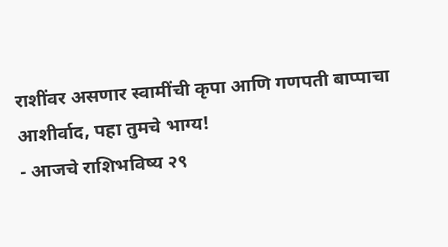राशींवर असणार स्वामींची कृपा आणि गणपती बाप्पाचा आशीर्वाद, पहा तुमचे भाग्य!
- आजचे राशिभविष्य २९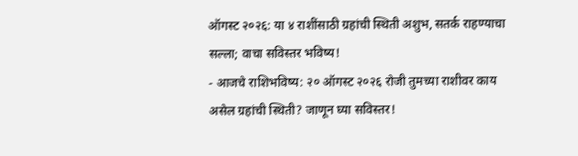ऑगस्ट २०२६: या ४ राशींसाठी ग्रहांची स्थिती अशुभ, सतर्क राहण्याचा सल्ला; वाचा सविस्तर भविष्य!
- आजचे राशिभविष्य: २० ऑगस्ट २०२६ रोजी तुमच्या राशीवर काय असेल ग्रहांची स्थिती? जाणून घ्या सविस्तर!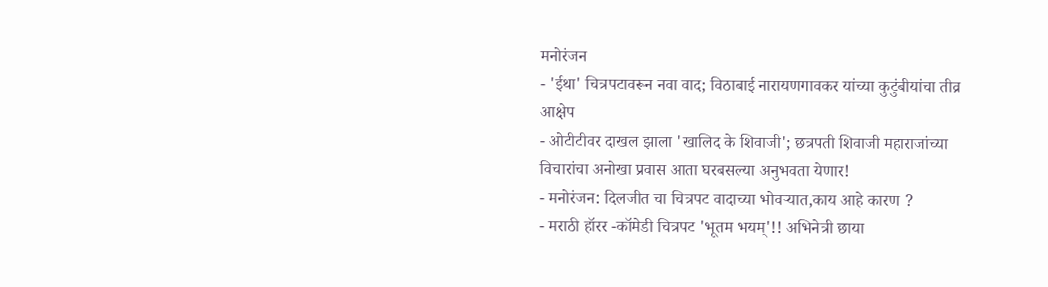मनोरंजन
- 'ईथा' चित्रपटावरून नवा वाद; विठाबाई नारायणगावकर यांच्या कुटुंबीयांचा तीव्र आक्षेप
- ओटीटीवर दाखल झाला 'खालिद के शिवाजी'; छत्रपती शिवाजी महाराजांच्या विचारांचा अनोखा प्रवास आता घरबसल्या अनुभवता येणार!
- मनोरंजन: दिलजीत चा चित्रपट वादाच्या भोवऱ्यात,काय आहे कारण ?
- मराठी हॉरर -कॉमेडी चित्रपट 'भूतम भयम्'!! अभिनेत्री छाया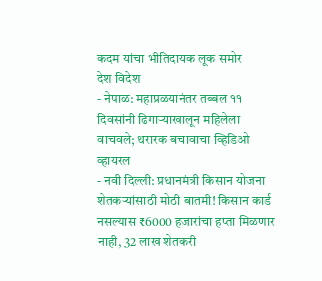कदम यांचा भीतिदायक लूक समोर
देश विदेश
- नेपाळ: महाप्रळयानंतर तब्बल ११ दिवसांनी ढिगाऱ्याखालून महिलेला वाचवले; थरारक बचावाचा व्हिडिओ व्हायरल
- नवी दिल्ली: प्रधानमंत्री किसान योजना शेतकऱ्यांसाठी मोठी बातमी! किसान कार्ड नसल्यास ₹6000 हजारांचा हप्ता मिळणार नाही, 32 लाख शेतकरी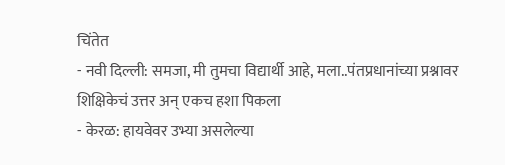चिंतेत
- नवी दिल्ली: समजा, मी तुमचा विद्यार्थी आहे, मला..पंतप्रधानांच्या प्रश्नावर शिक्षिकेचं उत्तर अन् एकच हशा पिकला
- केरळ: हायवेवर उभ्या असलेल्या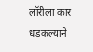लॉरीला कार धडकल्याने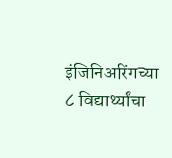इंजिनिअरिंगच्या ८ विद्यार्थ्यांचा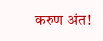करुण अंत!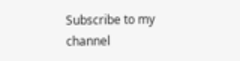Subscribe to my channel